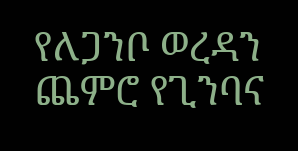የለጋንቦ ወረዳን ጨምሮ የጊንባና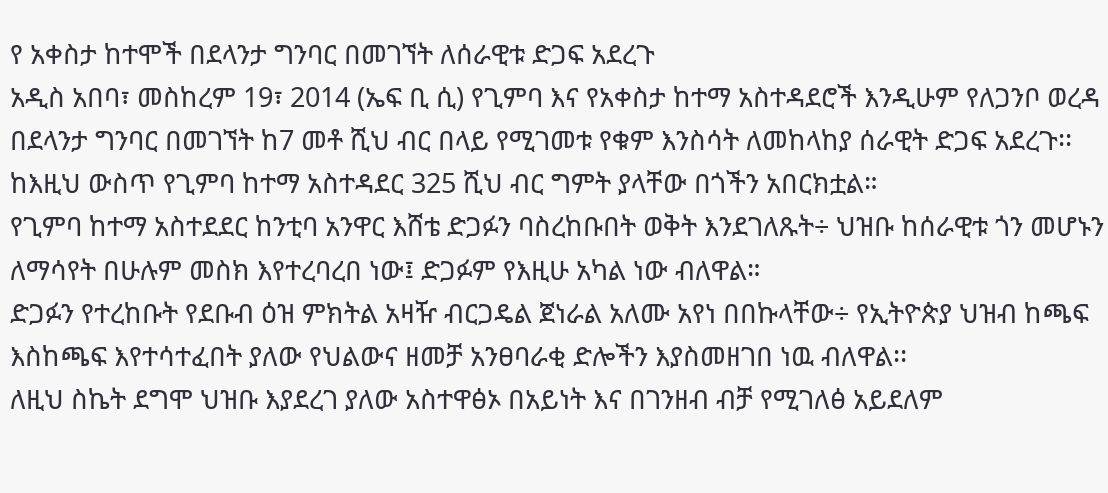የ አቀስታ ከተሞች በደላንታ ግንባር በመገኘት ለሰራዊቱ ድጋፍ አደረጉ
አዲስ አበባ፣ መስከረም 19፣ 2014 (ኤፍ ቢ ሲ) የጊምባ እና የአቀስታ ከተማ አስተዳደሮች እንዲሁም የለጋንቦ ወረዳ በደላንታ ግንባር በመገኘት ከ7 መቶ ሺህ ብር በላይ የሚገመቱ የቁም እንስሳት ለመከላከያ ሰራዊት ድጋፍ አደረጉ፡፡
ከእዚህ ውስጥ የጊምባ ከተማ አስተዳደር 325 ሺህ ብር ግምት ያላቸው በጎችን አበርክቷል።
የጊምባ ከተማ አስተደደር ከንቲባ አንዋር እሸቴ ድጋፉን ባስረከቡበት ወቅት እንደገለጹት÷ ህዝቡ ከሰራዊቱ ጎን መሆኑን ለማሳየት በሁሉም መስክ እየተረባረበ ነው፤ ድጋፉም የእዚሁ አካል ነው ብለዋል።
ድጋፉን የተረከቡት የደቡብ ዕዝ ምክትል አዛዥ ብርጋዴል ጀነራል አለሙ አየነ በበኩላቸው÷ የኢትዮጵያ ህዝብ ከጫፍ እስከጫፍ እየተሳተፈበት ያለው የህልውና ዘመቻ አንፀባራቂ ድሎችን እያስመዘገበ ነዉ ብለዋል፡፡
ለዚህ ስኬት ደግሞ ህዝቡ እያደረገ ያለው አስተዋፅኦ በአይነት እና በገንዘብ ብቻ የሚገለፅ አይደለም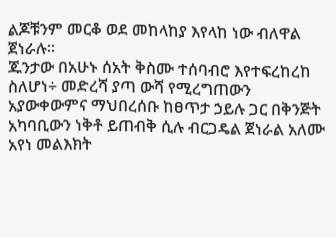ልጆቹንም መርቆ ወደ መከላከያ እየላከ ነው ብለዋል ጀነራሉ፡፡
ጁንታው በአሁኑ ሰአት ቅስሙ ተሰባብሮ እየተፍረከረከ ስለሆነ÷ መድረሻ ያጣ ውሻ የሚረግጠውን አያውቀውምና ማህበረሰቡ ከፀጥታ ኃይሉ ጋር በቅንጅት አካባቢውን ነቅቶ ይጠብቅ ሲሉ ብርጋዴል ጀነራል አለሙ አየነ መልእክት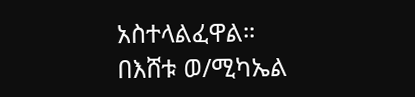አስተላልፈዋል።
በእሸቱ ወ/ሚካኤል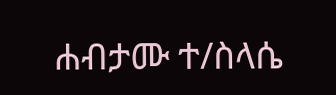ሐብታሙ ተ/ስላሴ